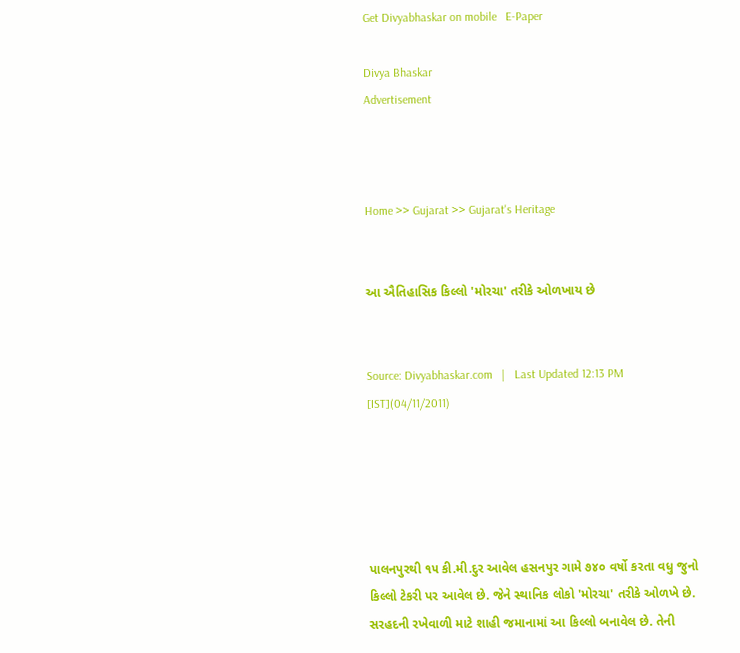Get Divyabhaskar on mobile   E-Paper

Divya Bhaskar
Advertisement



Home >> Gujarat >> Gujarat's Heritage


આ ઐતિહાસિક કિલ્લો 'મોરચા' તરીકે ઓળખાય છે


Source: Divyabhaskar.com   |   Last Updated 12:13 PM [IST](04/11/2011)





પાલનપુરથી ૧૫ કી.મી.દુર આવેલ હસનપુર ગામે ૭૪૦ વર્ષો કરતા વધુ જુનો કિલ્લો ટેકરી પર આવેલ છે. જેને સ્થાનિક લોકો 'મોરચા' તરીકે ઓળખે છે. સરહદની રખેવાળી માટે શાહી જમાનામાં આ કિલ્લો બનાવેલ છે. તેની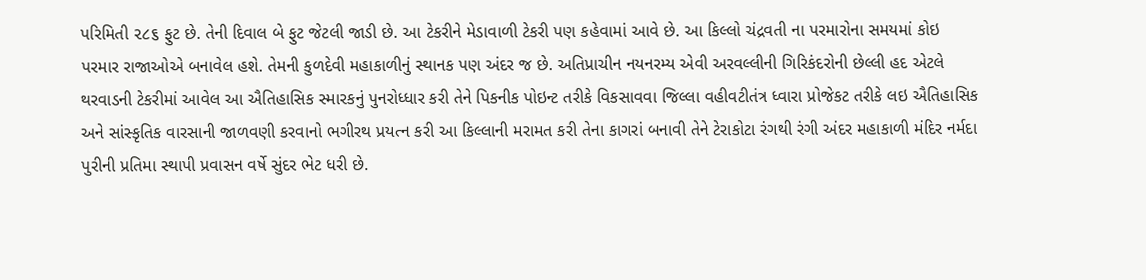પરિમિતી ૨૮૬ ફુટ છે. તેની દિવાલ બે ફુટ જેટલી જાડી છે. આ ટેકરીને મેડાવાળી ટેકરી પણ કહેવામાં આવે છે. આ કિલ્લો ચંદ્રવતી ના પરમારોના સમયમાં કોઇ પરમાર રાજાઓએ બનાવેલ હશે. તેમની કુળદેવી મહાકાળીનું સ્થાનક પણ અંદર જ છે. અતિપ્રાચીન નયનરમ્ય એવી અરવલ્લીની ગિરિકંદરોની છેલ્લી હદ એટલે થરવાડની ટેકરીમાં આવેલ આ ઐતિહાસિક સ્મારકનું પુનરોધ્ધાર કરી તેને પિકનીક પોઇન્ટ તરીકે વિકસાવવા જિલ્લા વહીવટીતંત્ર ધ્વારા પ્રોજેકટ તરીકે લઇ ઐતિહાસિક અને સાંસ્કૃતિક વારસાની જાળવણી કરવાનો ભગીરથ પ્રયત્ન કરી આ કિલ્લાની મરામત કરી તેના કાગરાં બનાવી તેને ટેરાકોટા રંગથી રંગી અંદર મહાકાળી મંદિર નર્મદા પુરીની પ્રતિમા સ્થાપી પ્રવાસન વર્ષે સુંદર ભેટ ધરી છે.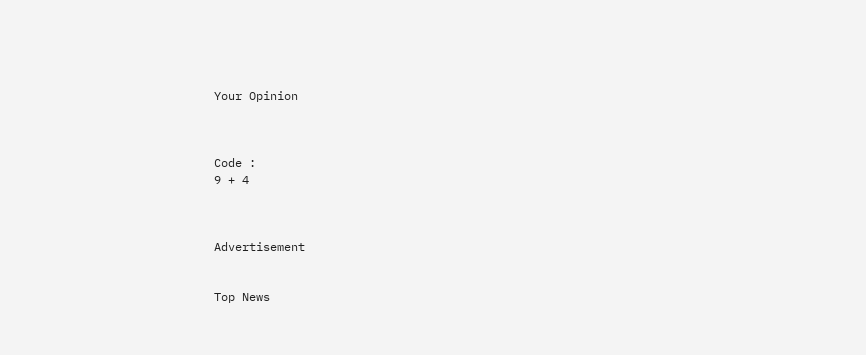Your Opinion



Code :
9 + 4



Advertisement


Top News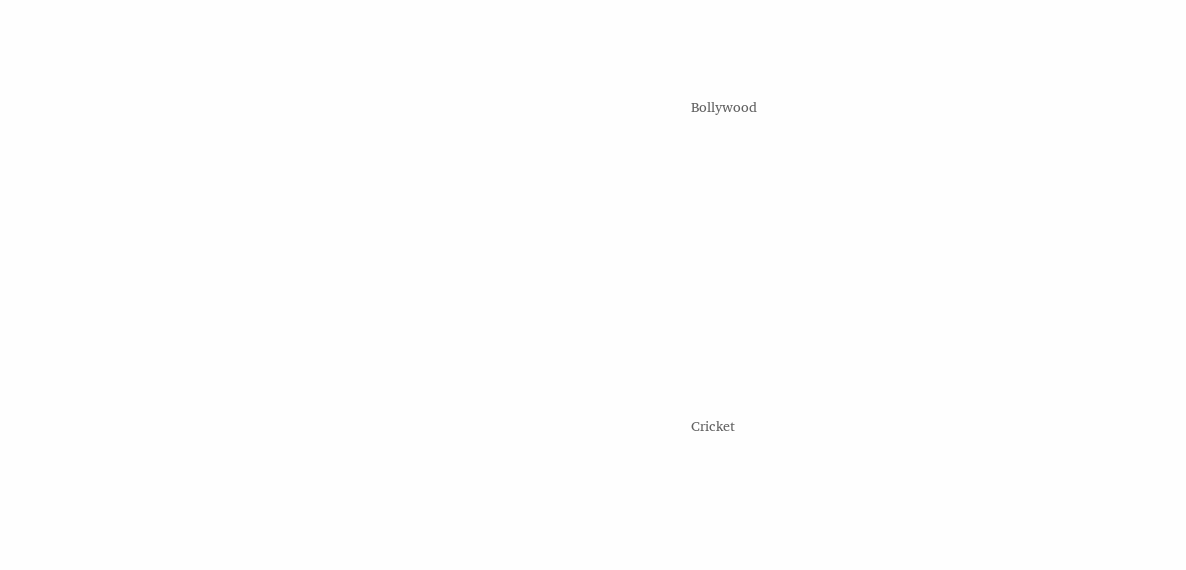Bollywood











Cricket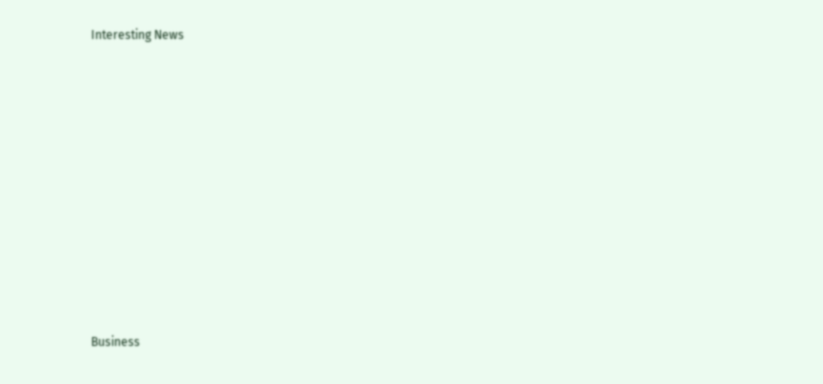Interesting News











Business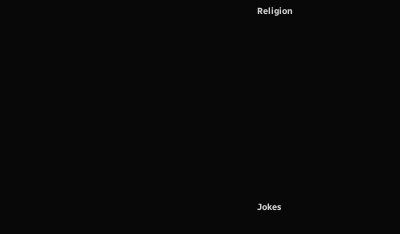Religion











Jokes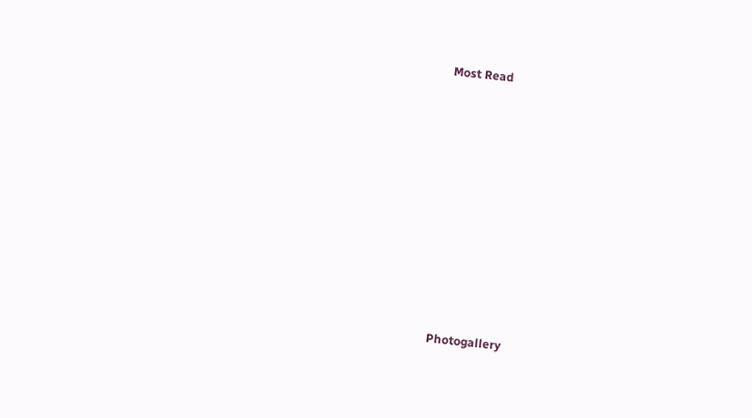Most Read











Photogallery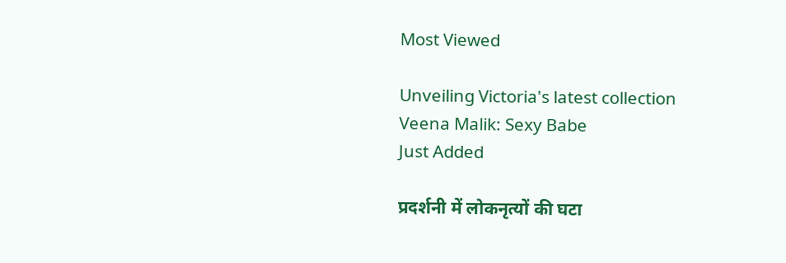Most Viewed

Unveiling Victoria's latest collection
Veena Malik: Sexy Babe
Just Added

प्रदर्शनी में लोकनृत्यों की घटा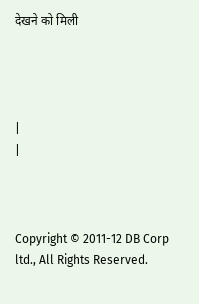देखने को मिली




|
|



Copyright © 2011-12 DB Corp ltd., All Rights Reserved.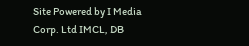Site Powered by I Media Corp. Ltd IMCL, DB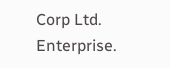Corp Ltd. Enterprise.